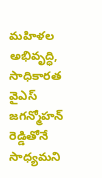మహిళల అభివృద్ధి, సాధికారత వైఎస్ జగన్మోహన్ రెడ్డితోనే సాధ్యమని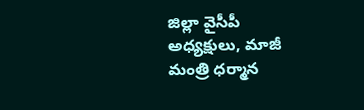జిల్లా వైసీపీ అధ్యక్షులు, మాజీ మంత్రి ధర్మాన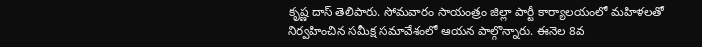కృష్ణ దాస్ తెలిపారు. సోమవారం సాయంత్రం జిల్లా పార్టీ కార్యాలయంలో మహిళలతో నిర్వహించిన సమీక్ష సమావేశంలో ఆయన పాల్గొన్నారు. ఈనెల 8వ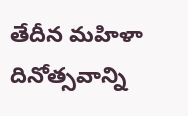తేదీన మహిళా దినోత్సవాన్ని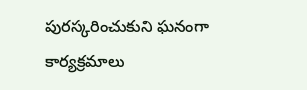పురస్కరించుకుని ఘనంగా కార్యక్రమాలు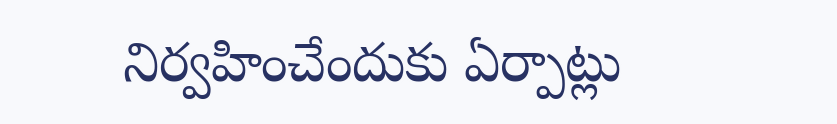నిర్వహించేందుకు ఏర్పాట్లు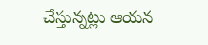చేస్తున్నట్లు ఆయన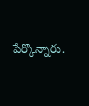పేర్కొన్నారు.